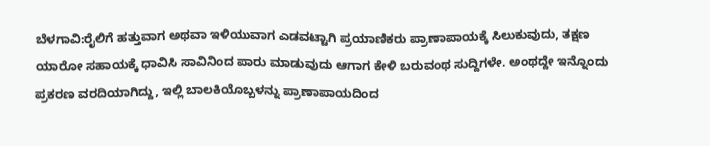ಬೆಳಗಾವಿ:ರೈಲಿಗೆ ಹತ್ತುವಾಗ ಅಥವಾ ಇಳಿಯುವಾಗ ಎಡವಟ್ಟಾಗಿ ಪ್ರಯಾಣಿಕರು ಪ್ರಾಣಾಪಾಯಕ್ಕೆ ಸಿಲುಕುವುದು, ತಕ್ಷಣ ಯಾರೋ ಸಹಾಯಕ್ಕೆ ಧಾವಿಸಿ ಸಾವಿನಿಂದ ಪಾರು ಮಾಡುವುದು ಆಗಾಗ ಕೇಳಿ ಬರುವಂಥ ಸುದ್ದಿಗಳೇ. ಅಂಥದ್ದೇ ಇನ್ನೊಂದು ಪ್ರಕರಣ ವರದಿಯಾಗಿದ್ದು, ಇಲ್ಲಿ ಬಾಲಕಿಯೊಬ್ಬಳನ್ನು ಪ್ರಾಣಾಪಾಯದಿಂದ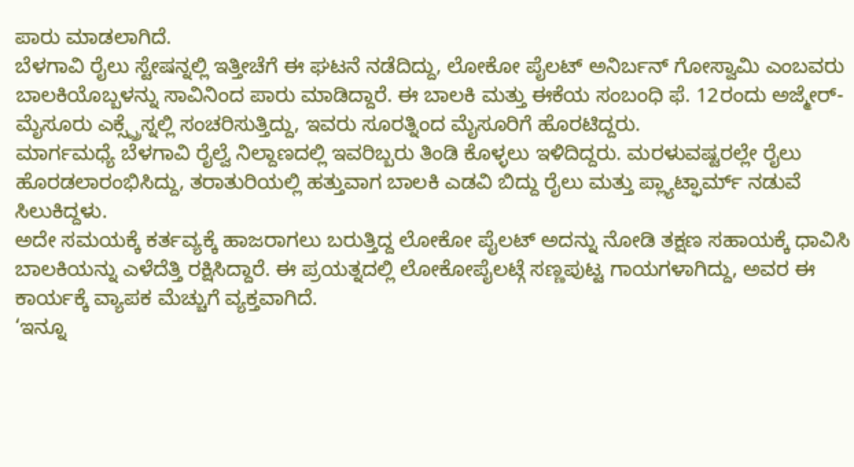ಪಾರು ಮಾಡಲಾಗಿದೆ.
ಬೆಳಗಾವಿ ರೈಲು ಸ್ಟೇಷನ್ನಲ್ಲಿ ಇತ್ತೀಚೆಗೆ ಈ ಘಟನೆ ನಡೆದಿದ್ದು, ಲೋಕೋ ಪೈಲಟ್ ಅನಿರ್ಬನ್ ಗೋಸ್ವಾಮಿ ಎಂಬವರು ಬಾಲಕಿಯೊಬ್ಬಳನ್ನು ಸಾವಿನಿಂದ ಪಾರು ಮಾಡಿದ್ದಾರೆ. ಈ ಬಾಲಕಿ ಮತ್ತು ಈಕೆಯ ಸಂಬಂಧಿ ಫೆ. 12ರಂದು ಅಜ್ಮೇರ್-ಮೈಸೂರು ಎಕ್ಸ್ಪ್ರೆಸ್ನಲ್ಲಿ ಸಂಚರಿಸುತ್ತಿದ್ದು, ಇವರು ಸೂರತ್ನಿಂದ ಮೈಸೂರಿಗೆ ಹೊರಟಿದ್ದರು.
ಮಾರ್ಗಮಧ್ಯೆ ಬೆಳಗಾವಿ ರೈಲ್ವೆ ನಿಲ್ದಾಣದಲ್ಲಿ ಇವರಿಬ್ಬರು ತಿಂಡಿ ಕೊಳ್ಳಲು ಇಳಿದಿದ್ದರು. ಮರಳುವಷ್ಟರಲ್ಲೇ ರೈಲು ಹೊರಡಲಾರಂಭಿಸಿದ್ದು, ತರಾತುರಿಯಲ್ಲಿ ಹತ್ತುವಾಗ ಬಾಲಕಿ ಎಡವಿ ಬಿದ್ದು ರೈಲು ಮತ್ತು ಪ್ಲ್ಯಾಟ್ಫಾರ್ಮ್ ನಡುವೆ ಸಿಲುಕಿದ್ದಳು.
ಅದೇ ಸಮಯಕ್ಕೆ ಕರ್ತವ್ಯಕ್ಕೆ ಹಾಜರಾಗಲು ಬರುತ್ತಿದ್ದ ಲೋಕೋ ಪೈಲಟ್ ಅದನ್ನು ನೋಡಿ ತಕ್ಷಣ ಸಹಾಯಕ್ಕೆ ಧಾವಿಸಿ ಬಾಲಕಿಯನ್ನು ಎಳೆದೆತ್ತಿ ರಕ್ಷಿಸಿದ್ದಾರೆ. ಈ ಪ್ರಯತ್ನದಲ್ಲಿ ಲೋಕೋಪೈಲಟ್ಗೆ ಸಣ್ಣಪುಟ್ಟ ಗಾಯಗಳಾಗಿದ್ದು, ಅವರ ಈ ಕಾರ್ಯಕ್ಕೆ ವ್ಯಾಪಕ ಮೆಚ್ಚುಗೆ ವ್ಯಕ್ತವಾಗಿದೆ.
‘ಇನ್ನೂ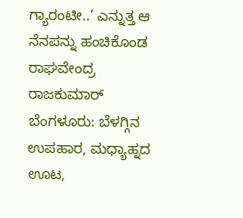ಗ್ಯಾರಂಟೀ..’ ಎನ್ನುತ್ತ ಆ ನೆನಪನ್ನು ಹಂಚಿಕೊಂಡ ರಾಘವೇಂದ್ರ ರಾಜಕುಮಾರ್
ಬೆಂಗಳೂರು: ಬೆಳಗ್ಗಿನ ಉಪಹಾರ, ಮಧ್ಯಾಹ್ನದ ಊಟ,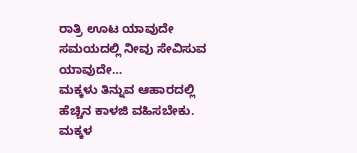ರಾತ್ರಿ ಊಟ ಯಾವುದೇ ಸಮಯದಲ್ಲಿ ನೀವು ಸೇವಿಸುವ ಯಾವುದೇ…
ಮಕ್ಕಳು ತಿನ್ನುವ ಆಹಾರದಲ್ಲಿ ಹೆಚ್ಚಿನ ಕಾಳಜಿ ವಹಿಸಬೇಕು. ಮಕ್ಕಳ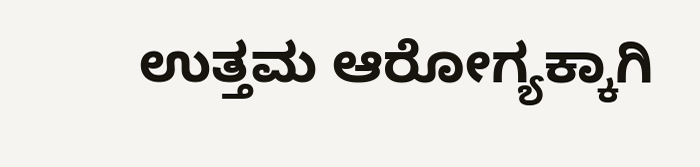ಉತ್ತಮ ಆರೋಗ್ಯಕ್ಕಾಗಿ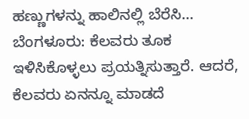ಹಣ್ಣುಗಳನ್ನು ಹಾಲಿನಲ್ಲಿ ಬೆರೆಸಿ…
ಬೆಂಗಳೂರು: ಕೆಲವರು ತೂಕ ಇಳಿಸಿಕೊಳ್ಳಲು ಪ್ರಯತ್ನಿಸುತ್ತಾರೆ. ಆದರೆ, ಕೆಲವರು ಏನನ್ನೂ ಮಾಡದೆ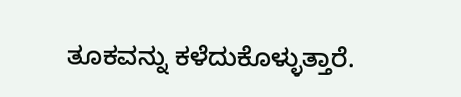ತೂಕವನ್ನು ಕಳೆದುಕೊಳ್ಳುತ್ತಾರೆ.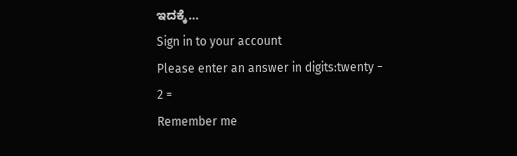ಇದಕ್ಕೆ…
Sign in to your account
Please enter an answer in digits:twenty − 2 =
Remember me